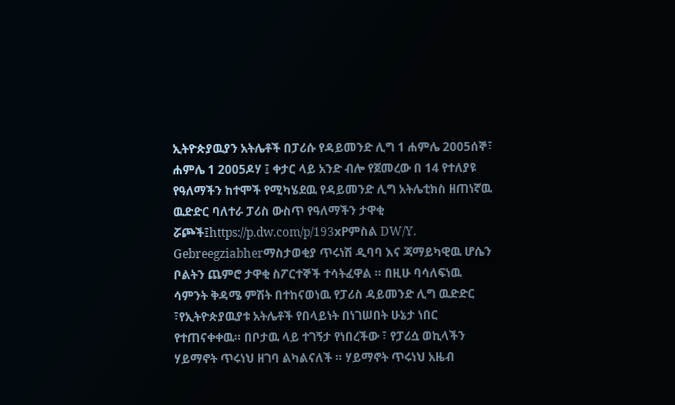ኢትዮጵያዉያን አትሌቶች በፓሪሱ የዳይመንድ ሊግ 1 ሐምሌ 2005ሰኞ፣ ሐምሌ 1 2005ዶሃ ፤ ቀታር ላይ አንድ ብሎ የጀመረው በ 14 የተለያዩ የዓለማችን ከተሞች የሚካሄደዉ የዳይመንድ ሊግ አትሌቲክስ ዘጠነኛዉ ዉድድር ባለተራ ፓሪስ ውስጥ የዓለማችን ታዋቂ ሯጮች፤https://p.dw.com/p/193xPምስል DW/Y. Gebreegziabherማስታወቂያ ጥሩነሽ ዲባባ እና ጃማይካዊዉ ሆሴን ቦልትን ጨምሮ ታዋቂ ስፖርተኞች ተሳትፈዋል ። በዚሁ ባሳለፍነዉ ሳምንት ቅዳሜ ምሽት በተከናወነዉ የፓሪስ ዳይመንድ ሊግ ዉድድር ፣የኢትዮጵያዉያቱ አትሌቶች የበላይነት በነገሠበት ሁኔታ ነበር የተጠናቀቀዉ። በቦታዉ ላይ ተገኝታ የነበረችው ፣ የፓሪሷ ወኪላችን ሃይማኖት ጥሩነህ ዘገባ ልካልናለች ። ሃይማኖት ጥሩነህ አዜብ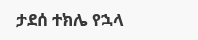ታደሰ ተክሌ የኋላ